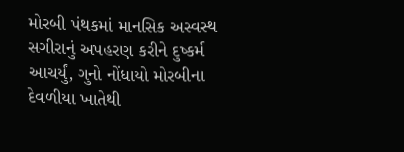મોરબી પંથકમાં માનસિક અસ્વસ્થ સગીરાનું અપહરણ કરીને દુષ્કર્મ આચર્યું, ગુનો નોંધાયો મોરબીના દેવળીયા ખાતેથી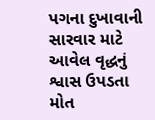પગના દુખાવાની સારવાર માટે આવેલ વૃદ્ધનું શ્વાસ ઉપડતા મોત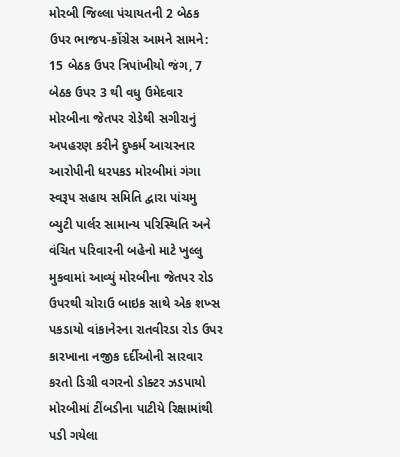મોરબી જિલ્લા પંચાયતની 2 બેઠક ઉપર ભાજપ-કોંગ્રેસ આમને સામને: 15 બેઠક ઉપર ત્રિપાંખીયો જંગ, 7 બેઠક ઉપર 3 થી વધુ ઉમેદવાર મોરબીના જેતપર રોડેથી સગીરાનું અપહરણ કરીને દુષ્કર્મ આચરનાર આરોપીની ધરપકડ મોરબીમાં ગંગા સ્વરૂપ સહાય સમિતિ દ્વારા પાંચમુ બ્યુટી પાર્લર સામાન્ય પરિસ્થિતિ અને વંચિત પરિવારની બહેનો માટે ખુલ્લુ મુકવામાં આવ્યું મોરબીના જેતપર રોડ ઉપરથી ચોરાઉ બાઇક સાથે એક શખ્સ પકડાયો વાંકાનેરના રાતવીરડા રોડ ઉપર કારખાના નજીક દર્દીઓની સારવાર કરતો ડિગ્રી વગરનો ડોક્ટર ઝડપાયો મોરબીમાં ટીંબડીના પાટીયે રિક્ષામાંથી પડી ગયેલા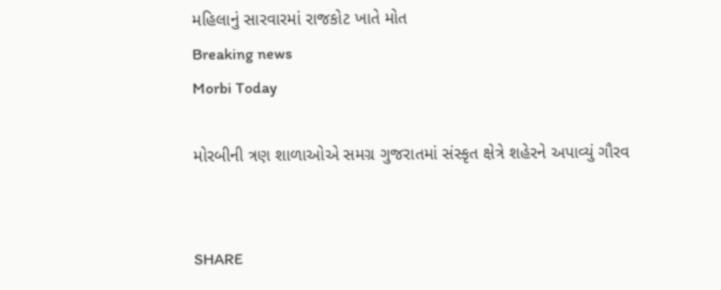મહિલાનું સારવારમાં રાજકોટ ખાતે મોત
Breaking news
Morbi Today

મોરબીની ત્રણ શાળાઓએ સમગ્ર ગુજરાતમાં સંસ્કૃત ક્ષેત્રે શહેરને અપાવ્યું ગૌરવ


SHARE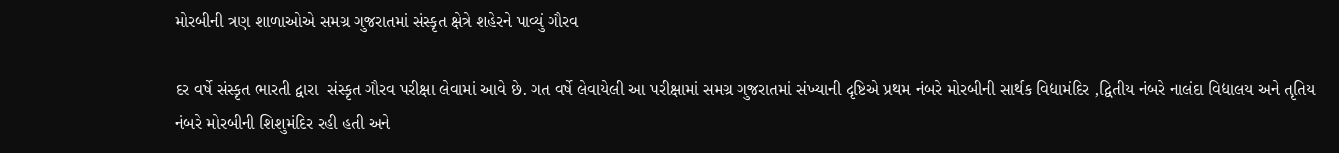મોરબીની ત્રણ શાળાઓએ સમગ્ર ગુજરાતમાં સંસ્કૃત ક્ષેત્રે શહેરને પાવ્યું ગૌરવ

દર વર્ષે સંસ્કૃત ભારતી દ્વારા  સંસ્કૃત ગૌરવ પરીક્ષા લેવામાં આવે છે. ગત વર્ષે લેવાયેલી આ પરીક્ષામાં સમગ્ર ગુજરાતમાં સંખ્યાની દૃષ્ટિએ પ્રથમ નંબરે મોરબીની સાર્થક વિદ્યામંદિર ,દ્વિતીય નંબરે નાલંદા વિદ્યાલય અને તૃતિય નંબરે મોરબીની શિશુમંદિર રહી હતી અને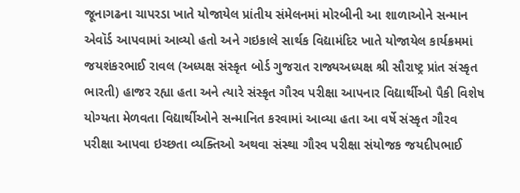જૂનાગઢના ચાપરડા ખાતે યોજાયેલ પ્રાંતીય સંમેલનમાં મોરબીની આ શાળાઓને સન્માન એવૉર્ડ આપવામાં આવ્યો હતો અને ગઇકાલે સાર્થક વિદ્યામંદિર ખાતે યોજાયેલ કાર્યક્રમમાં જયશંકરભાઈ રાવલ (અધ્યક્ષ સંસ્કૃત બોર્ડ ગુજરાત રાજ્યઅધ્યક્ષ શ્રી સૌરાષ્ટ્ર પ્રાંત સંસ્કૃત ભારતી) હાજર રહ્યા હતા અને ત્યારે સંસ્કૃત ગૌરવ પરીક્ષા આપનાર વિદ્યાર્થીઓ પૈકી વિશેષ યોગ્યતા મેળવતા વિદ્યાર્થીઓને સન્માનિત કરવામાં આવ્યા હતા આ વર્ષે સંસ્કૃત ગૌરવ પરીક્ષા આપવા ઇચ્છતા વ્યક્તિઓ અથવા સંસ્થા ગૌરવ પરીક્ષા સંયોજક જયદીપભાઈ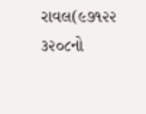રાવલ(૯૭૧૨૨ ૩૨૦૮નો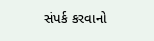સંપર્ક કરવાનો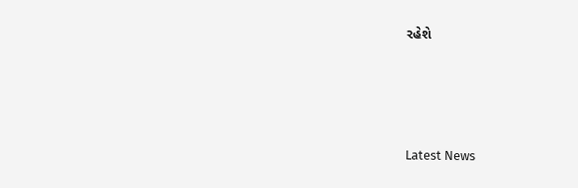રહેશે






Latest News